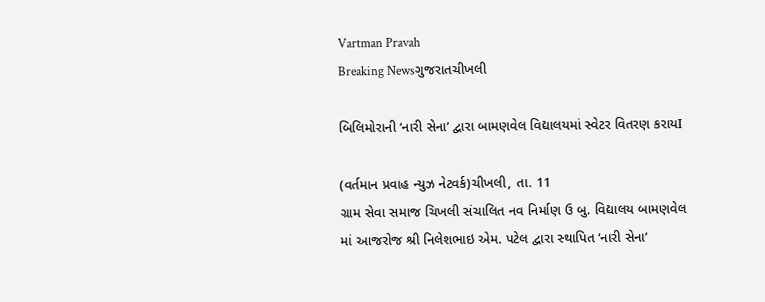Vartman Pravah
Breaking Newsગુજરાતચીખલી

બિલિમોરાની ‘નારી સેના’ દ્વારા બામણવેલ વિદ્યાલયમાં સ્‍વેટર વિતરણ કરાયI

(વર્તમાન પ્રવાહ ન્‍યુઝ નેટવર્ક)ચીખલી, તા. 11
ગ્રામ સેવા સમાજ ચિખલી સંચાલિત નવ નિર્માણ ઉ બુ. વિદ્યાલય બામણવેલ માં આજરોજ શ્રી નિલેશભાઇ એમ. પટેલ દ્વારા સ્‍થાપિત ‘નારી સેના’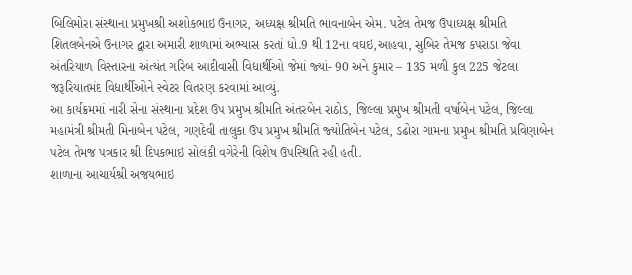બિલિમોરા સંસ્‍થાના પ્રમુખશ્રી અશોકભાઇ ઉનાગર, અધ્‍યક્ષ શ્રીમતિ ભાવનાબેન એમ. પટેલ તેમજ ઉપાધ્‍યક્ષ શ્રીમતિ શિતલબેનએ ઉનાગર દ્વારા અમારી શાળામાં અભ્‍યાસ કરતાં ધો.9 થી 12ના વઘઇ,આહવા, સુબિર તેમજ કપરાડા જેવા અંતરિયાળ વિસ્‍તારના અંત્‍યંત ગરિબ આદીવાસી વિદ્યાર્થીઓ જેમાં જ્‍યાં- 90 અને કુમાર – 135 મળી કુલ 225 જેટલા જરૂરિયાતમંદ વિદ્યાર્થીઓને સ્‍વેટર વિતરણ કરવામાં આવ્‍યું.
આ કાર્યક્રમમાં નારી સેના સંસ્‍થાના પ્રદેશ ઉપ પ્રમુખ શ્રીમતિ અંતરબેન રાઠોડ, જિલ્લા પ્રમુખ શ્રીમતી વર્ષાબેન પટેલ, જિલ્લા મહામંત્રી શ્રીમતી મિનાબેન પટેલ, ગણદેવી તાલુકા ઉપ પ્રમુખ શ્રીમતિ જ્‍યોતિબેન પટેલ, ડઢોરા ગામના પ્રમુખ શ્રીમતિ પ્રવિણાબેન પટેલ તેમજ પત્રકાર શ્રી દિપકભાઇ સોલંકી વગેરેની વિશેષ ઉપસ્‍થિતિ રહી હતી.
શાળાના આચાર્યશ્રી અજયભાઇ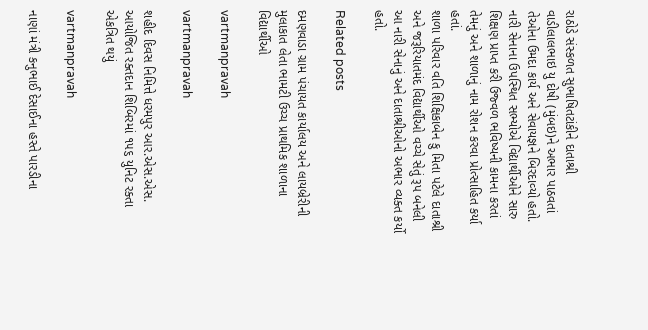રાઠોડે સંસ્‍કળત સુભાષિતટાંકીને દાતાશ્રી વાડીલાલભાઇ યુ દોષી (મુંબઇ)ને અભાર પાઠવતાં તેઓના ઉમદા કાર્ય અને સેવાયજ્ઞને બિરદાવ્‍યો હતો. નારી સેનાના ઉપસ્‍થિત સભ્‍યોએ વિદ્યાર્થીઓને સારુ શિક્ષણ પ્રાપ્ત કરી ઉજ્‍વળ ભવિષ્‍યની કામના કરતાં તેમનું અને શાળાનું નામ રોશન કરવા પ્રોત્‍સાહિત કર્યા હતાં.
શાળા પરિવાર વતિ શિક્ષિકાબેન કુ મિતા પટેલે દાતાશ્રી અને જરૂરિયાતમંદ વિદ્યાર્થીઓ વચ્‍ચે સેતું રૂપ બનેલી આ નારી સેનાનું અને દાતાશ્રીઓનો અભાર વ્‍યક્‍ત કર્યો હતો.

Related posts

દમણવાડા ગ્રામ પંચાયત કાર્યાલય અને લાયબ્રેરીની મુલાકાત લેતા ભામટી ઉચ્‍ચ પ્રાથમિક શાળાના વિદ્યાર્થીઓ

vartmanpravah

vartmanpravah

શહીદ દિવસ નિમિત્તે ધરમપુર આર.એસ.એસ. આયોજિત રક્તદાન શિબિરમાં ૧૫૬ યુનિટ રક્તા એકત્રિત થયું

vartmanpravah

નાણાં મંત્રી કનુભાઈ દેસાઈના હસ્‍તે પારડીના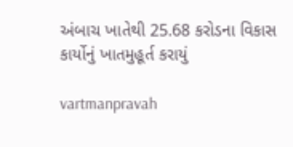અંબાચ ખાતેથી 25.68 કરોડના વિકાસ કાર્યોનું ખાતમુહૂર્ત કરાયું

vartmanpravah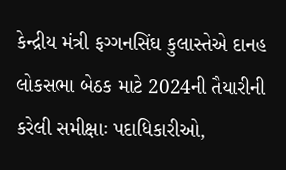કેન્‍દ્રીય મંત્રી ફગ્‍ગનસિંઘ કુલાસ્‍તેએ દાનહ લોકસભા બેઠક માટે 2024ની તૈયારીની કરેલી સમીક્ષાઃ પદાધિકારીઓ,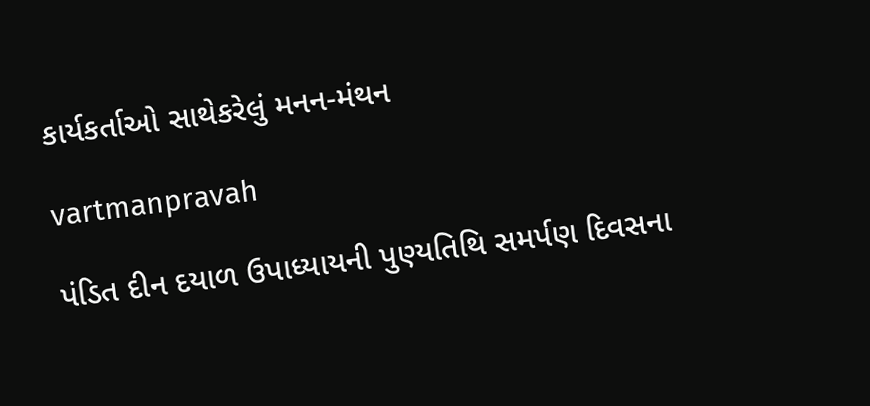કાર્યકર્તાઓ સાથેકરેલું મનન-મંથન

vartmanpravah

પંડિત દીન દયાળ ઉપાધ્‍યાયની પુણ્‍યતિથિ સમર્પણ દિવસના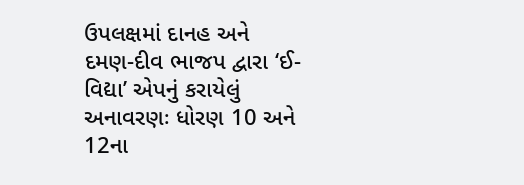ઉપલક્ષમાં દાનહ અને દમણ-દીવ ભાજપ દ્વારા ‘ઈ-વિદ્યા’ એપનું કરાયેલું અનાવરણઃ ધોરણ 10 અને 12ના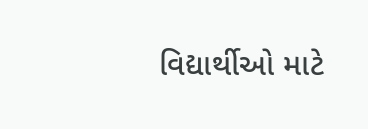વિદ્યાર્થીઓ માટે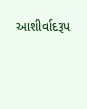આશીર્વાદરૂપ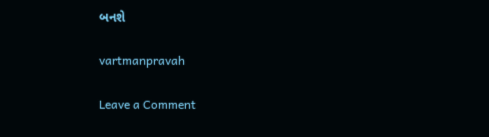બનશે

vartmanpravah

Leave a Comment